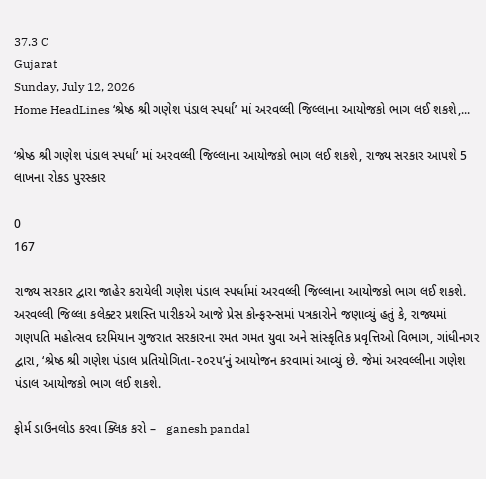37.3 C
Gujarat
Sunday, July 12, 2026
Home HeadLines ‘શ્રેષ્ઠ શ્રી ગણેશ પંડાલ સ્પર્ધા’ માં અરવલ્લી જિલ્લાના આયોજકો ભાગ લઈ શકશે,...

‘શ્રેષ્ઠ શ્રી ગણેશ પંડાલ સ્પર્ધા’ માં અરવલ્લી જિલ્લાના આયોજકો ભાગ લઈ શકશે, રાજ્ય સરકાર આપશે 5 લાખના રોકડ પુરસ્કાર

0
167

રાજ્ય સરકાર દ્વારા જાહેર કરાયેલી ગણેશ પંડાલ સ્પર્ધામાં અરવલ્લી જિલ્લાના આયોજકો ભાગ લઈ શકશે. અરવલ્લી જિલ્લા કલેક્ટર પ્રશસ્તિ પારીકએ આજે પ્રેસ કોન્ફરન્સમાં પત્રકારોને જણાવ્યું હતું કે, રાજ્યમાં ગણપતિ મહોત્સવ દરમિયાન ગુજરાત સરકારના રમત ગમત યુવા અને સાંસ્કૃતિક પ્રવૃત્તિઓ વિભાગ, ગાંધીનગર દ્વારા, ‘શ્રેષ્ઠ શ્રી ગણેશ પંડાલ પ્રતિયોગિતા-૨૦૨૫’નું આયોજન કરવામાં આવ્યું છે. જેમાં અરવલ્લીના ગણેશ પંડાલ આયોજકો ભાગ લઈ શકશે.

ફોર્મ ડાઉનલોડ કરવા ક્લિક કરો –   ganesh pandal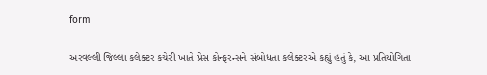form

અરવલ્લી જિલ્લા કલેક્ટર કચેરી ખાતે પ્રેસ કોન્ફરન્સને સંબોધતા કલેક્ટરએ કહ્યું હતું કે, આ પ્રતિયોગિતા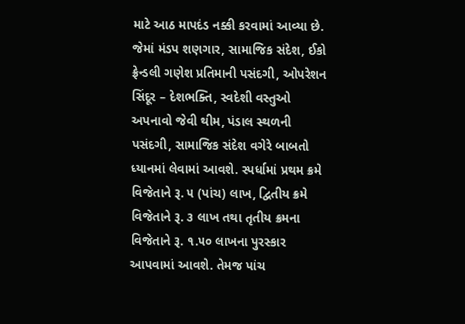માટે આઠ માપદંડ નક્કી કરવામાં આવ્યા છે. જેમાં મંડપ શણગાર, સામાજિક સંદેશ, ઈકો ફ્રેન્ડલી ગણેશ પ્રતિમાની પસંદગી, ઓપરેશન સિંદૂર – દેશભક્તિ, સ્વદેશી વસ્તુઓ અપનાવો જેવી થીમ, પંડાલ સ્થળની પસંદગી, સામાજિક સંદેશ વગેરે બાબતો ધ્યાનમાં લેવામાં આવશે. સ્પર્ધામાં પ્રથમ ક્રમે વિજેતાને રૂ. ૫ (પાંચ) લાખ, દ્વિતીય ક્રમે વિજેતાને રૂ. ૩ લાખ તથા તૃતીય ક્રમના વિજેતાને રૂ. ૧.૫૦ લાખના પુરસ્કાર આપવામાં આવશે. તેમજ પાંચ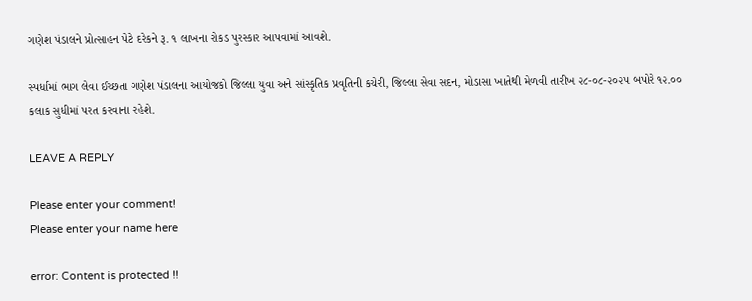ગણેશ પંડાલને પ્રોત્સાહન પેટે દરેકને રૂ. ૧ લાખના રોકડ પુરસ્કાર આપવામાં આવશે.

સ્પર્ધામાં ભાગ લેવા ઈચ્છતા ગણેશ પંડાલના આયોજકો જિલ્લા યુવા અને સાંસ્કૃતિક પ્રવૃતિની કચેરી, જિલ્લા સેવા સદન, મોડાસા ખાતેથી મેળવી તારીખ ૨૮-૦૮-૨૦૨૫ બપોરે ૧૨.૦૦ કલાક સુધીમાં પરત કરવાના રહેશે.

LEAVE A REPLY

Please enter your comment!
Please enter your name here

error: Content is protected !!